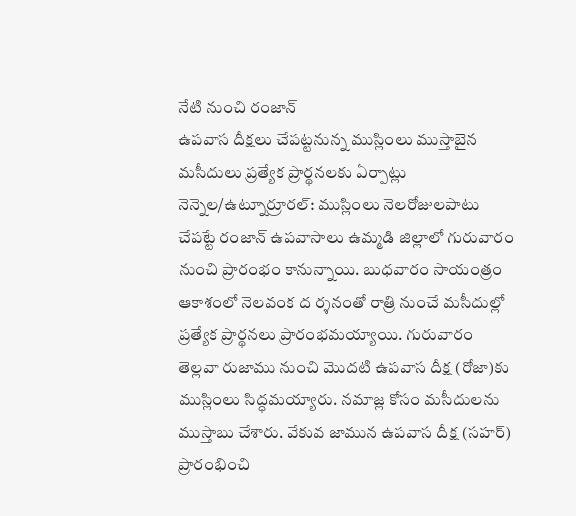నేటి నుంచి రంజాన్
ఉపవాస దీక్షలు చేపట్టనున్న ముస్లింలు ముస్తాబైన మసీదులు ప్రత్యేక ప్రార్థనలకు ఏర్పాట్లు
నెన్నెల/ఉట్నూర్రూరల్: ముస్లింలు నెలరోజులపాటు చేపట్టే రంజాన్ ఉపవాసాలు ఉమ్మడి జిల్లాలో గురువారం నుంచి ప్రారంభం కానున్నాయి. బుధవారం సాయంత్రం ఆకాశంలో నెలవంక ద ర్శనంతో రాత్రి నుంచే మసీదుల్లో ప్రత్యేక ప్రార్థనలు ప్రారంభమయ్యాయి. గురువారం తెల్లవా రుజాము నుంచి మొదటి ఉపవాస దీక్ష (రోజా)కు ముస్లింలు సిద్ధమయ్యారు. నమాజ్ల కోసం మసీదులను ముస్తాబు చేశారు. వేకువ జామున ఉపవాస దీక్ష (సహర్) ప్రారంభించి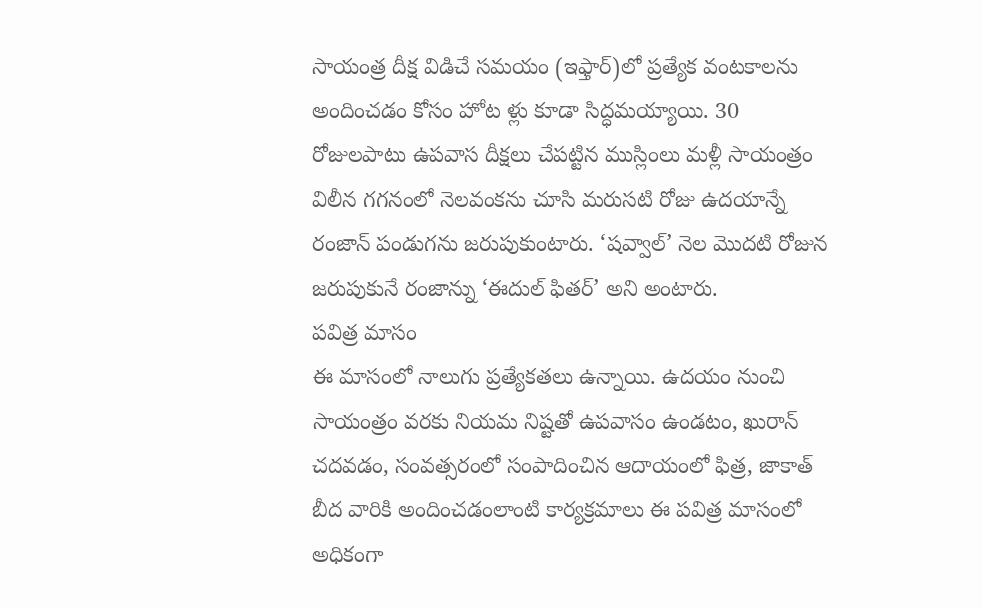సాయంత్ర దీక్ష విడిచే సమయం (ఇఫ్తార్)లో ప్రత్యేక వంటకాలను అందించడం కోసం హోట ళ్లు కూడా సిద్ధమయ్యాయి. 30 రోజులపాటు ఉపవాస దీక్షలు చేపట్టిన ముస్లింలు మళ్లీ సాయంత్రం విలీన గగనంలో నెలవంకను చూసి మరుసటి రోజు ఉదయాన్నే రంజాన్ పండుగను జరుపుకుంటారు. ‘షవ్వాల్’ నెల మొదటి రోజున జరుపుకునే రంజాన్ను ‘ఈదుల్ ఫితర్’ అని అంటారు.
పవిత్ర మాసం
ఈ మాసంలో నాలుగు ప్రత్యేకతలు ఉన్నాయి. ఉదయం నుంచి సాయంత్రం వరకు నియమ నిష్టతో ఉపవాసం ఉండటం, ఖురాన్ చదవడం, సంవత్సరంలో సంపాదించిన ఆదాయంలో ఫిత్ర, జాకాత్ బీద వారికి అందించడంలాంటి కార్యక్రమాలు ఈ పవిత్ర మాసంలో అధికంగా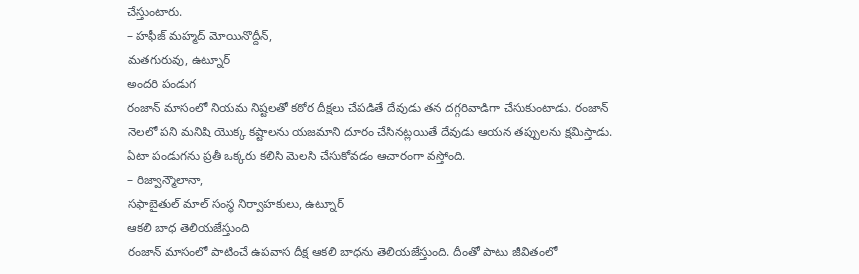చేస్తుంటారు.
– హఫీజ్ మహ్మద్ మోయినొద్దీన్,
మతగురువు, ఉట్నూర్
అందరి పండుగ
రంజాన్ మాసంలో నియమ నిష్టలతో కఠోర దీక్షలు చేపడితే దేవుడు తన దగ్గరివాడిగా చేసుకుంటాడు. రంజాన్ నెలలో పని మనిషి యొక్క కష్టాలను యజమాని దూరం చేసినట్లయితే దేవుడు ఆయన తప్పులను క్షమిస్తాడు. ఏటా పండుగను ప్రతీ ఒక్కరు కలిసి మెలసి చేసుకోవడం ఆచారంగా వస్తోంది.
– రిజ్వాన్మౌలానా,
సఫాబైతుల్ మాల్ సంస్థ నిర్వాహకులు, ఉట్నూర్
ఆకలి బాధ తెలియజేస్తుంది
రంజాన్ మాసంలో పాటించే ఉపవాస దీక్ష ఆకలి బాధను తెలియజేస్తుంది. దీంతో పాటు జీవితంలో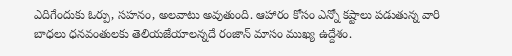ఎదిగేందుకు ఓర్పు, సహనం, అలవాటు అవుతుంది. ఆహారం కోసం ఎన్నో కష్టాలు పడుతున్న వారి బాధలు ధనవంతులకు తెలియజేయాలన్నదే రంజాన్ మాసం ముఖ్య ఉద్దేశం.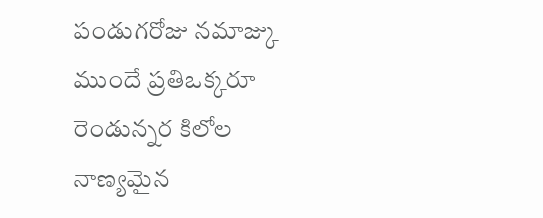పండుగరోజు నమాజ్కు ముందే ప్రతిఒక్కరూ రెండున్నర కిలోల నాణ్యమైన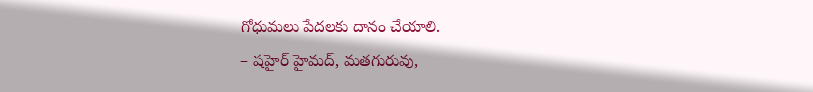గోధుమలు పేదలకు దానం చేయాలి.
– షహైర్ హైమద్, మతగురువు,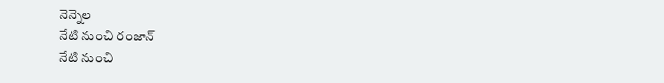నెన్నెల
నేటి నుంచి రంజాన్
నేటి నుంచి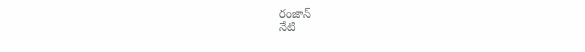రంజాన్
నేటి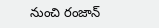నుంచి రంజాన్